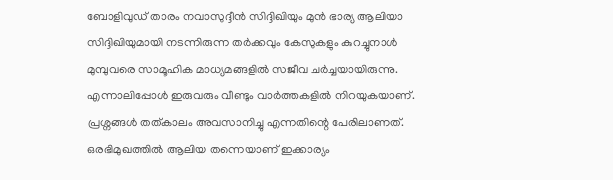ബോളിവുഡ് താരം നവാസുദ്ദീൻ സിദ്ദിഖിയും മുൻ ഭാര്യ ആലിയാ സിദ്ദിഖിയുമായി നടന്നിരുന്ന തർക്കവും കേസുകളും കുറച്ചുനാൾ മുമ്പുവരെ സാമൂഹിക മാധ്യമങ്ങളിൽ സജീവ ചർച്ചയായിരുന്നു. എന്നാലിപ്പോൾ ഇരുവരും വീണ്ടും വാർത്തകളിൽ നിറയുകയാണ്. പ്രശ്നങ്ങൾ തത്കാലം അവസാനിച്ചു എന്നതിന്റെ പേരിലാണത്. ഒരഭിമുഖത്തിൽ ആലിയ തന്നെയാണ് ഇക്കാര്യം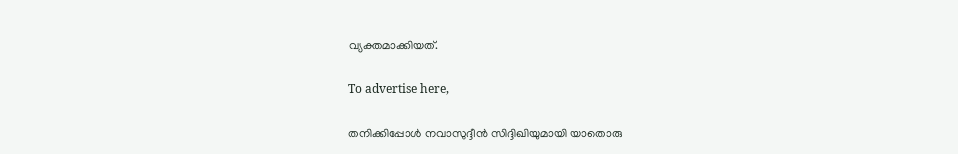വ്യക്തമാക്കിയത്.

To advertise here,

തനിക്കിപ്പോൾ നവാസുദ്ദീൻ സിദ്ദിഖിയുമായി യാതൊരു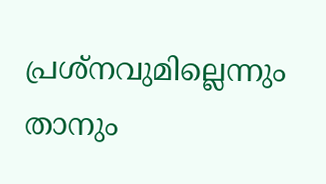പ്രശ്നവുമില്ലെന്നും താനും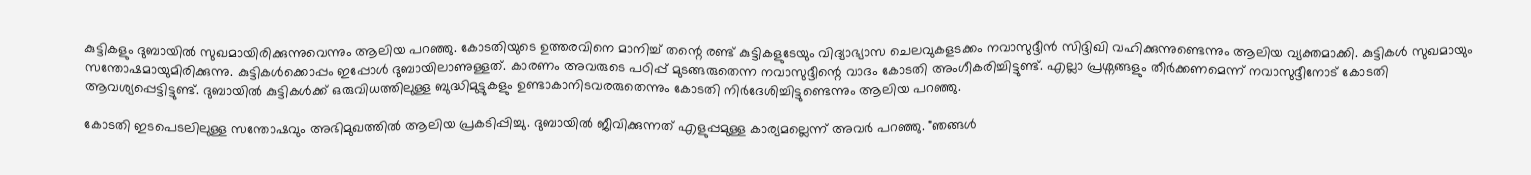കുട്ടികളും ദുബായിൽ സുഖമായിരിക്കുന്നുവെന്നും ആലിയ പറഞ്ഞു. കോടതിയുടെ ഉത്തരവിനെ മാനിച്ച് തന്റെ രണ്ട് കുട്ടികളുടേയും വിദ്യാഭ്യാസ ചെലവുകളടക്കം നവാസുദ്ദീൻ സിദ്ദിഖി വഹിക്കുന്നുണ്ടെന്നും ആലിയ വ്യക്തമാക്കി. കുട്ടികൾ സുഖമായും സന്തോഷമായുമിരിക്കുന്നു. കുട്ടികൾക്കൊപ്പം ഇപ്പോൾ ദുബായിലാണുള്ളത്. കാരണം അവരുടെ പഠിപ്പ് മുടങ്ങരുതെന്ന നവാസുദ്ദീന്റെ വാദം കോടതി അംഗീകരിച്ചിട്ടുണ്ട്. എല്ലാ പ്രശ്നങ്ങളും തീർക്കണമെന്ന് നവാസുദ്ദീനോട് കോടതി ആവശ്യപ്പെട്ടിട്ടുണ്ട്. ദുബായിൽ കുട്ടികൾക്ക് ഒരുവിധത്തിലുള്ള ബുദ്ധിമുട്ടുകളും ഉണ്ടാകാനിടവരരുതെന്നും കോടതി നിർദേശിച്ചിട്ടുണ്ടെന്നും ആലിയ പറഞ്ഞു.

കോടതി ഇടപെടലിലുള്ള സന്തോഷവും അഭിമുഖത്തിൽ ആലിയ പ്രകടിപ്പിച്ചു. ദുബായിൽ ജീവിക്കുന്നത് എളുപ്പമുള്ള കാര്യമല്ലെന്ന് അവർ പറഞ്ഞു. "ഞങ്ങൾ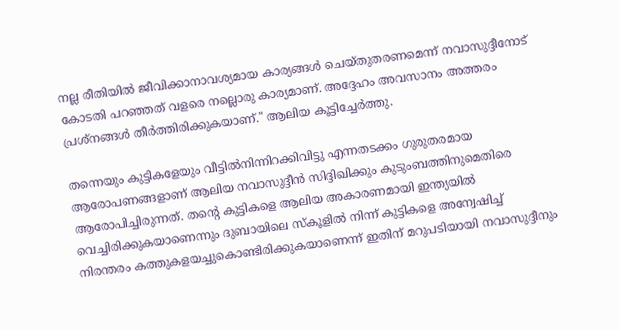നല്ല രീതിയിൽ ജീവിക്കാനാവശ്യമായ കാര്യങ്ങൾ ചെയ്തുതരണമെന്ന് നവാസുദ്ദീനോട് കോടതി പറഞ്ഞത് വളരെ നല്ലൊരു കാര്യമാണ്. അദ്ദേഹം അവസാനം അത്തരം പ്രശ്നങ്ങൾ തീർത്തിരിക്കുകയാണ്." ആലിയ കൂട്ടിച്ചേർത്തു.

തന്നെയും കുട്ടികളേയും വീട്ടിൽനിന്നിറക്കിവിട്ടു എന്നതടക്കം ഗുരുതരമായ ആരോപണങ്ങളാണ് ആലിയ നവാസുദ്ദീൻ സിദ്ദിഖിക്കും കുടുംബത്തിനുമെതിരെ ആരോപിച്ചിരുന്നത്. തന്റെ കുട്ടികളെ ആലിയ അകാരണമായി ഇന്ത്യയിൽ വെച്ചിരിക്കുകയാണെന്നും ദുബായിലെ സ്കൂളിൽ നിന്ന് കുട്ടികളെ അന്വേഷിച്ച് നിരന്തരം കത്തുകളയച്ചുകൊണ്ടിരിക്കുകയാണെന്ന് ഇതിന് മറുപടിയായി നവാസുദ്ദീനും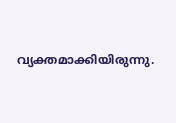വ്യക്തമാക്കിയിരുന്നു.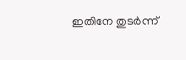ഇതിനേ തുടർന്ന്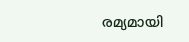രമ്യമായി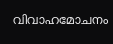വിവാഹമോചനം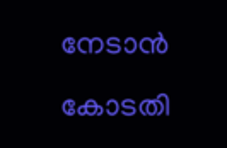നേടാൻ കോടതി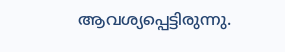ആവശ്യപ്പെട്ടിരുന്നു.